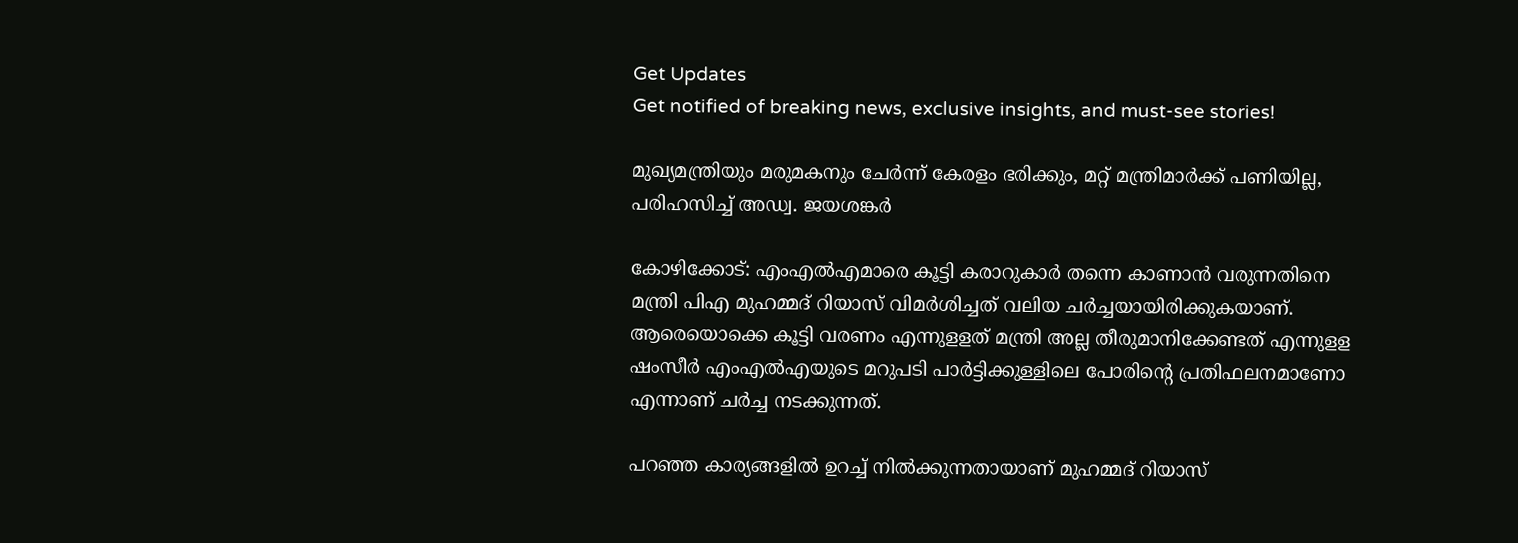Get Updates
Get notified of breaking news, exclusive insights, and must-see stories!

മുഖ്യമന്ത്രിയും മരുമകനും ചേര്‍ന്ന് കേരളം ഭരിക്കും, മറ്റ് മന്ത്രിമാർക്ക് പണിയില്ല, പരിഹസിച്ച് അഡ്വ. ജയശങ്കർ

കോഴിക്കോട്: എംഎല്‍എമാരെ കൂട്ടി കരാറുകാര്‍ തന്നെ കാണാന്‍ വരുന്നതിനെ മന്ത്രി പിഎ മുഹമ്മദ് റിയാസ് വിമര്‍ശിച്ചത് വലിയ ചര്‍ച്ചയായിരിക്കുകയാണ്. ആരെയൊക്കെ കൂട്ടി വരണം എന്നുളളത് മന്ത്രി അല്ല തീരുമാനിക്കേണ്ടത് എന്നുളള ഷംസീര്‍ എംഎല്‍എയുടെ മറുപടി പാര്‍ട്ടിക്കുള്ളിലെ പോരിന്റെ പ്രതിഫലനമാണോ എന്നാണ് ചര്‍ച്ച നടക്കുന്നത്.

പറഞ്ഞ കാര്യങ്ങളില്‍ ഉറച്ച് നില്‍ക്കുന്നതായാണ് മുഹമ്മദ് റിയാസ്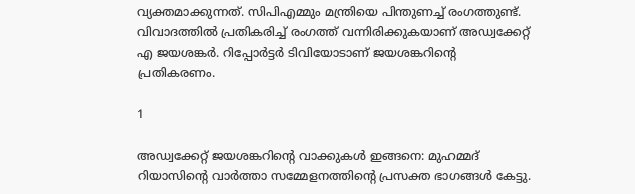വ്യക്തമാക്കുന്നത്. സിപിഎമ്മും മന്ത്രിയെ പിന്തുണച്ച് രംഗത്തുണ്ട്. വിവാദത്തില്‍ പ്രതികരിച്ച് രംഗത്ത് വന്നിരിക്കുകയാണ് അഡ്വക്കേറ്റ് എ ജയശങ്കര്‍. റിപ്പോർട്ടർ ടിവിയോടാണ് ജയശങ്കറിന്റെ പ്രതികരണം.

1

അഡ്വക്കേറ്റ് ജയശങ്കറിന്റെ വാക്കുകള്‍ ഇങ്ങനെ: മുഹമ്മദ് റിയാസിന്റെ വാര്‍ത്താ സമ്മേളനത്തിന്റെ പ്രസക്ത ഭാഗങ്ങള്‍ കേട്ടു.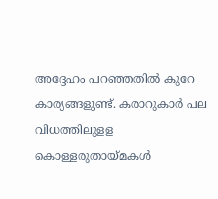അദ്ദേഹം പറഞ്ഞതില്‍ കുറേ കാര്യങ്ങളുണ്ട്. കരാറുകാര്‍ പല വിധത്തിലുളള കൊള്ളരുതായ്മകള്‍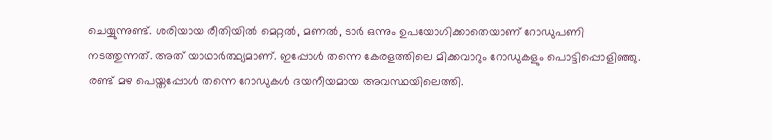ചെയ്യുന്നുണ്ട്. ശരിയായ രീതിയില്‍ മെറ്റല്‍, മണല്‍, ടാര്‍ ഒന്നും ഉപയോഗിക്കാതെയാണ് റോഡുപണി നടത്തുന്നത്. അത് യാഥാര്‍ത്ഥ്യമാണ്. ഇപ്പോള്‍ തന്നെ കേരളത്തിലെ മിക്കവാറും റോഡുകളും പൊട്ടിപ്പൊളിഞ്ഞു. രണ്ട് മഴ പെയ്തപ്പോള്‍ തന്നെ റോഡുകള്‍ ദയനീയമായ അവസ്ഥയിലെത്തി.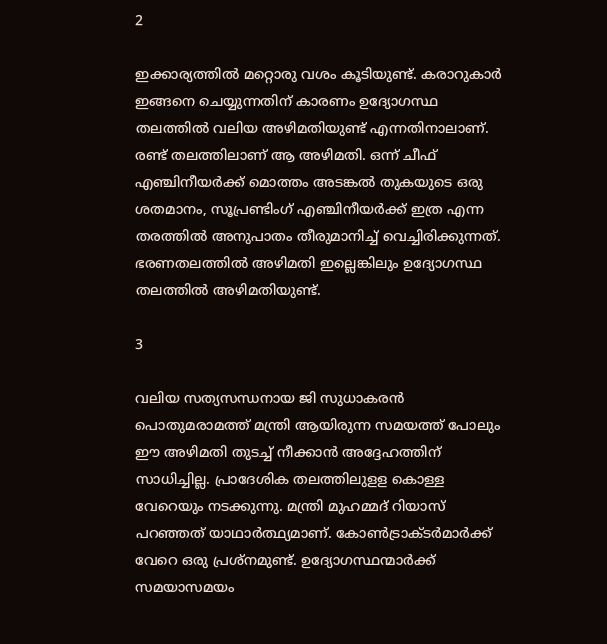2

ഇക്കാര്യത്തില്‍ മറ്റൊരു വശം കൂടിയുണ്ട്. കരാറുകാര്‍ ഇങ്ങനെ ചെയ്യുന്നതിന് കാരണം ഉദ്യോഗസ്ഥ തലത്തില്‍ വലിയ അഴിമതിയുണ്ട് എന്നതിനാലാണ്. രണ്ട് തലത്തിലാണ് ആ അഴിമതി. ഒന്ന് ചീഫ് എഞ്ചിനീയര്‍ക്ക് മൊത്തം അടങ്കല്‍ തുകയുടെ ഒരു ശതമാനം, സൂപ്രണ്ടിംഗ് എഞ്ചിനീയര്‍ക്ക് ഇത്ര എന്ന തരത്തില്‍ അനുപാതം തീരുമാനിച്ച് വെച്ചിരിക്കുന്നത്. ഭരണതലത്തില്‍ അഴിമതി ഇല്ലെങ്കിലും ഉദ്യോഗസ്ഥ തലത്തില്‍ അഴിമതിയുണ്ട്.

3

വലിയ സത്യസന്ധനായ ജി സുധാകരന്‍ പൊതുമരാമത്ത് മന്ത്രി ആയിരുന്ന സമയത്ത് പോലും ഈ അഴിമതി തുടച്ച് നീക്കാന്‍ അദ്ദേഹത്തിന് സാധിച്ചില്ല. പ്രാദേശിക തലത്തിലുളള കൊള്ള വേറെയും നടക്കുന്നു. മന്ത്രി മുഹമ്മദ് റിയാസ് പറഞ്ഞത് യാഥാര്‍ത്ഥ്യമാണ്. കോണ്‍ട്രാക്ടര്‍മാര്‍ക്ക് വേറെ ഒരു പ്രശ്‌നമുണ്ട്. ഉദ്യോഗസ്ഥന്മാര്‍ക്ക് സമയാസമയം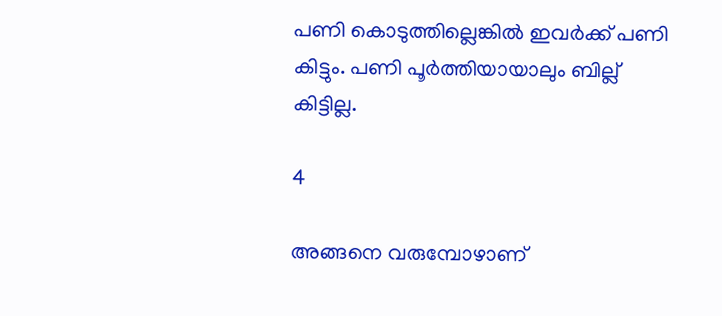പണി കൊടുത്തില്ലെങ്കില്‍ ഇവര്‍ക്ക് പണി കിട്ടും. പണി പൂര്‍ത്തിയായാലും ബില്ല് കിട്ടില്ല.

4

അങ്ങനെ വരുമ്പോഴാണ്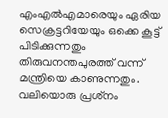എംഎല്‍എമാരെയും ഏരിയ സെക്രട്ടറിയേയും ഒക്കെ കൂട്ട് പിടിക്കുന്നതും തിരുവനന്തപുരത്ത് വന്ന് മന്ത്രിയെ കാണുന്നതും. വലിയൊരു പ്രശ്‌നം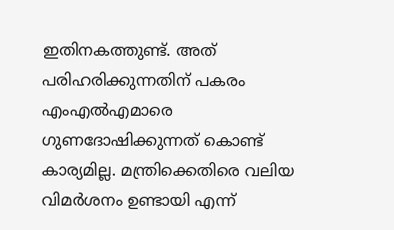ഇതിനകത്തുണ്ട്. അത് പരിഹരിക്കുന്നതിന് പകരം എംഎല്‍എമാരെ ഗുണദോഷിക്കുന്നത് കൊണ്ട് കാര്യമില്ല. മന്ത്രിക്കെതിരെ വലിയ വിമര്‍ശനം ഉണ്ടായി എന്ന്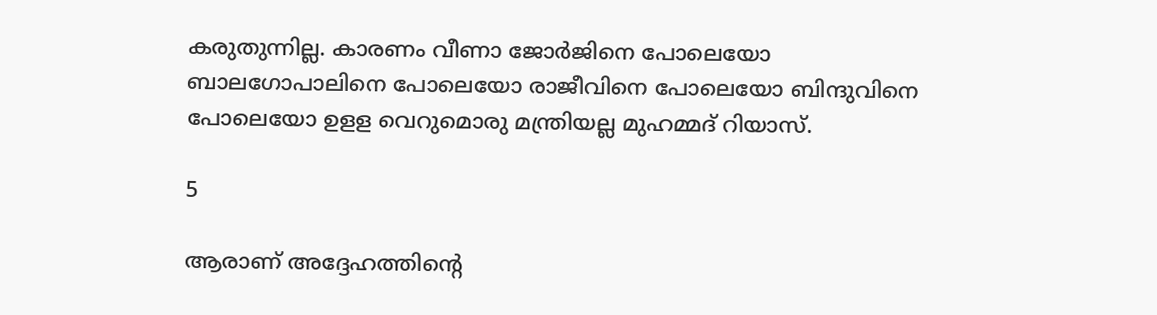കരുതുന്നില്ല. കാരണം വീണാ ജോര്‍ജിനെ പോലെയോ ബാലഗോപാലിനെ പോലെയോ രാജീവിനെ പോലെയോ ബിന്ദുവിനെ പോലെയോ ഉളള വെറുമൊരു മന്ത്രിയല്ല മുഹമ്മദ് റിയാസ്.

5

ആരാണ് അദ്ദേഹത്തിന്റെ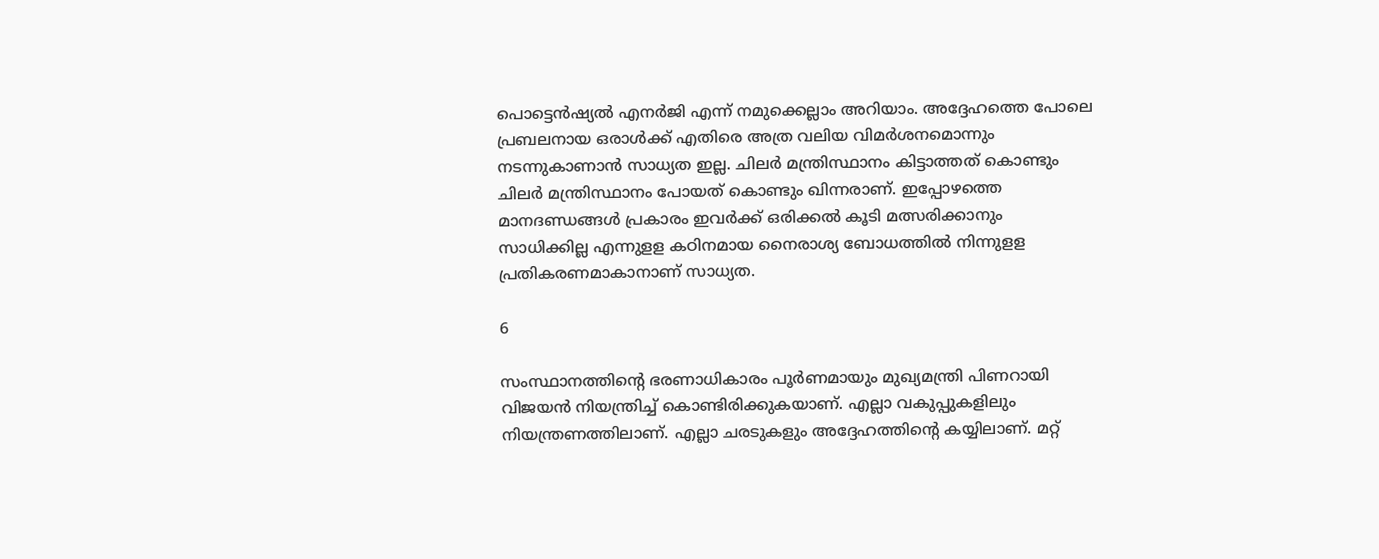പൊട്ടെന്‍ഷ്യല്‍ എനര്‍ജി എന്ന് നമുക്കെല്ലാം അറിയാം. അദ്ദേഹത്തെ പോലെ പ്രബലനായ ഒരാള്‍ക്ക് എതിരെ അത്ര വലിയ വിമര്‍ശനമൊന്നും നടന്നുകാണാന്‍ സാധ്യത ഇല്ല. ചിലര്‍ മന്ത്രിസ്ഥാനം കിട്ടാത്തത് കൊണ്ടും ചിലര്‍ മന്ത്രിസ്ഥാനം പോയത് കൊണ്ടും ഖിന്നരാണ്. ഇപ്പോഴത്തെ മാനദണ്ഡങ്ങള്‍ പ്രകാരം ഇവര്‍ക്ക് ഒരിക്കല്‍ കൂടി മത്സരിക്കാനും സാധിക്കില്ല എന്നുളള കഠിനമായ നൈരാശ്യ ബോധത്തില്‍ നിന്നുളള പ്രതികരണമാകാനാണ് സാധ്യത.

6

സംസ്ഥാനത്തിന്റെ ഭരണാധികാരം പൂര്‍ണമായും മുഖ്യമന്ത്രി പിണറായി വിജയന്‍ നിയന്ത്രിച്ച് കൊണ്ടിരിക്കുകയാണ്. എല്ലാ വകുപ്പുകളിലും നിയന്ത്രണത്തിലാണ്. എല്ലാ ചരടുകളും അദ്ദേഹത്തിന്റെ കയ്യിലാണ്. മറ്റ്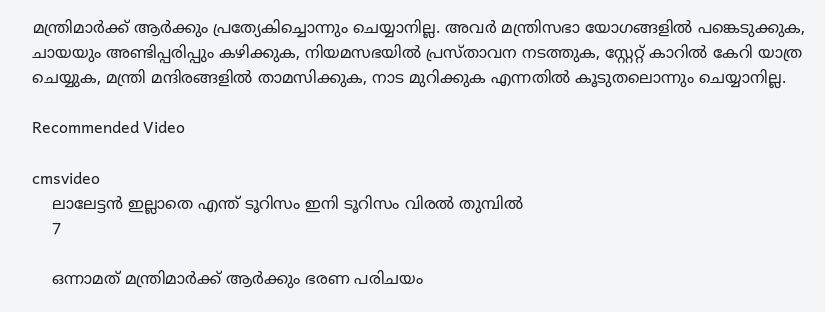മന്ത്രിമാര്‍ക്ക് ആര്‍ക്കും പ്രത്യേകിച്ചൊന്നും ചെയ്യാനില്ല. അവര്‍ മന്ത്രിസഭാ യോഗങ്ങളില്‍ പങ്കെടുക്കുക, ചായയും അണ്ടിപ്പരിപ്പും കഴിക്കുക, നിയമസഭയില്‍ പ്രസ്താവന നടത്തുക, സ്റ്റേറ്റ് കാറില്‍ കേറി യാത്ര ചെയ്യുക, മന്ത്രി മന്ദിരങ്ങളില്‍ താമസിക്കുക, നാട മുറിക്കുക എന്നതില്‍ കൂടുതലൊന്നും ചെയ്യാനില്ല.

Recommended Video

cmsvideo
    ലാലേട്ടൻ ഇല്ലാതെ എന്ത് ടൂറിസം ഇനി ടൂറിസം വിരൽ തുമ്പിൽ
    7

    ഒന്നാമത് മന്ത്രിമാര്‍ക്ക് ആര്‍ക്കും ഭരണ പരിചയം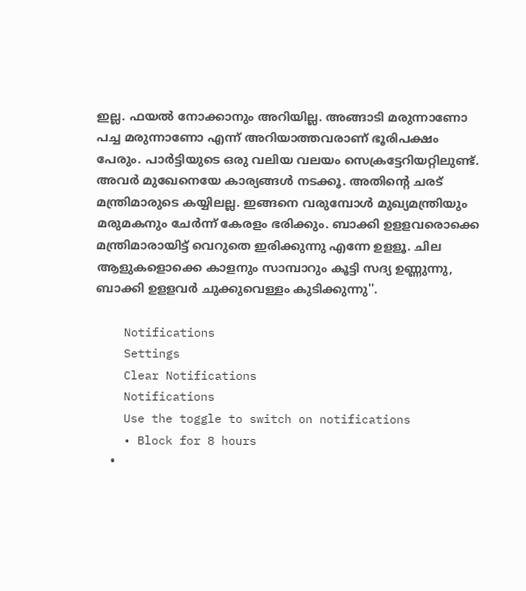ഇല്ല. ഫയല്‍ നോക്കാനും അറിയില്ല. അങ്ങാടി മരുന്നാണോ പച്ച മരുന്നാണോ എന്ന് അറിയാത്തവരാണ് ഭൂരിപക്ഷം പേരും. പാര്‍ട്ടിയുടെ ഒരു വലിയ വലയം സെക്രട്ടേറിയറ്റിലുണ്ട്. അവര്‍ മുഖേനെയേ കാര്യങ്ങള്‍ നടക്കൂ. അതിന്റെ ചരട് മന്ത്രിമാരുടെ കയ്യിലല്ല. ഇങ്ങനെ വരുമ്പോള്‍ മുഖ്യമന്ത്രിയും മരുമകനും ചേര്‍ന്ന് കേരളം ഭരിക്കും. ബാക്കി ഉളളവരൊക്കെ മന്ത്രിമാരായിട്ട് വെറുതെ ഇരിക്കുന്നു എന്നേ ഉളളൂ. ചില ആളുകളൊക്കെ കാളനും സാമ്പാറും കൂട്ടി സദ്യ ഉണ്ണുന്നു, ബാക്കി ഉളളവര്‍ ചുക്കുവെള്ളം കുടിക്കുന്നു''.

    Notifications
    Settings
    Clear Notifications
    Notifications
    Use the toggle to switch on notifications
    • Block for 8 hours
    •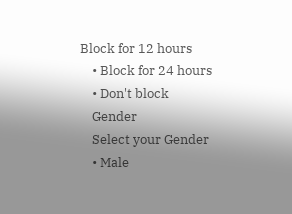Block for 12 hours
    • Block for 24 hours
    • Don't block
    Gender
    Select your Gender
    • Male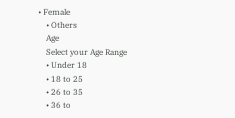• Female
    • Others
    Age
    Select your Age Range
    • Under 18
    • 18 to 25
    • 26 to 35
    • 36 to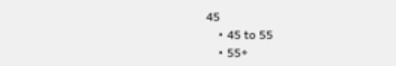45
    • 45 to 55
    • 55+